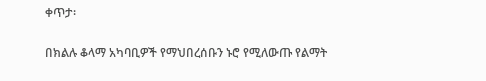ቀጥታ፡

በክልሉ ቆላማ አካባቢዎች የማህበረሰቡን ኑሮ የሚለውጡ የልማት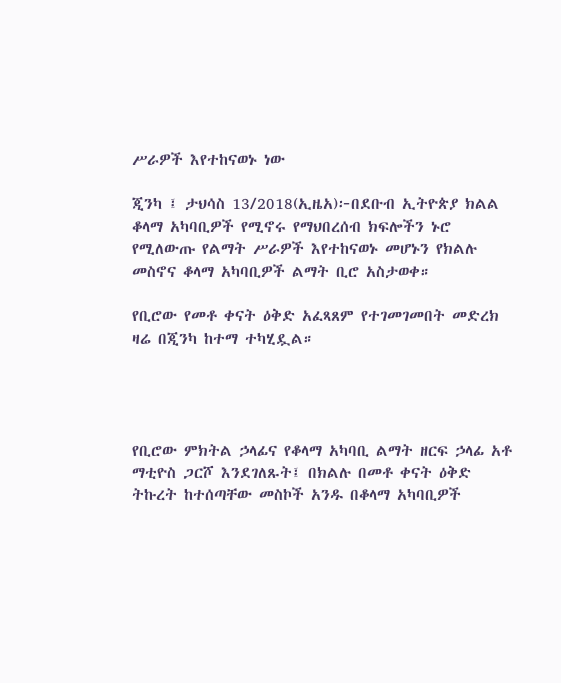ሥራዎች እየተከናወኑ ነው

ጂንካ ፤ ታህሳስ 13/2018(ኢዜአ)፦በደቡብ ኢትዮጵያ ክልል ቆላማ አካባቢዎች የሚኖሩ የማህበረሰብ ክፍሎችን ኑሮ የሚለውጡ የልማት ሥራዎች እየተከናወኑ መሆኑን የክልሉ መስኖና ቆላማ አካባቢዎች ልማት ቢሮ አስታወቀ።

የቢሮው የመቶ ቀናት ዕቅድ አፈጻጸም የተገመገመበት መድረክ ዛሬ በጂንካ ከተማ ተካሂዷል።




የቢሮው ምክትል ኃላፊና የቆላማ አካባቢ ልማት ዘርፍ ኃላፊ አቶ ማቲዮስ ጋርሾ እንደገለጹት፤ በክልሉ በመቶ ቀናት ዕቅድ ትኩረት ከተሰጣቸው መስኮች አንዱ በቆላማ አካባቢዎች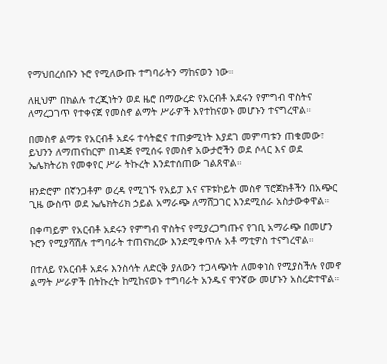የማህበረሰቡን ኑሮ የሚለውጡ ተግባራትን ማከናወን ነው።

ለዚህም በክልሉ ተረጂነትን ወደ ዜሮ በማውረድ የአርብቶ አደሩን የምግብ ዋስትና ለማረጋገጥ የተቀናጀ የመስኖ ልማት ሥራዎች እየተከናወኑ መሆኑን ተናግረዋል።

በመስኖ ልማቱ የአርብቶ አደሩ ተሳትፎና ተጠቃሚነት እያደገ መምጣቱን ጠቁመው፣ ይህንን ለማጠናከርም በነዳጅ የሚሰሩ የመስኖ አውታሮችን ወደ ሶላር እና ወደ ኤሌክትሪክ የመቀየር ሥራ ትኩረት እንደተሰጠው ገልጸዋል።

ዘንድሮም በኛንጋቶም ወረዳ የሚገኙ የአይፓ እና ናፑቱኮይት መስኖ ፕሮጀክቶችን በአጭር ጊዜ ውስጥ ወደ ኤሌክትሪክ ኃይል አማራጭ ለማሸጋገር እንደሚሰራ አስታውቀዋል።

በቀጣይም የአርብቶ አደሩን የምግብ ዋስትና የሚያረጋግጡና የገቢ አማራጭ በመሆን ኑሮን የሚያሻሽሉ ተግባራት ተጠናክረው እንደሚቀጥሉ አቶ ማቲዎስ ተናግረዋል።

በተለይ የአርብቶ አደሩ እንስሳት ለድርቅ ያለውን ተጋላጭነት ለመቀነስ የሚያስችሉ የመኖ ልማት ሥራዎች በትኩረት ከሚከናወኑ ተግባራት አንዱና ዋንኛው መሆኑን አስረድተዋል።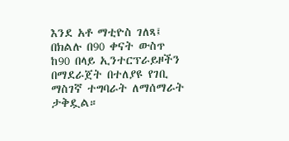እንደ አቶ ማቲዮስ ገለጻ፤ በክልሉ በ90 ቀናት ውስጥ ከ90 በላይ ኢንተርፕራይዞችን በማደራጀት በተለያዩ የገቢ ማስገኛ ተግባራት ለማሰማራት ታቅዷል።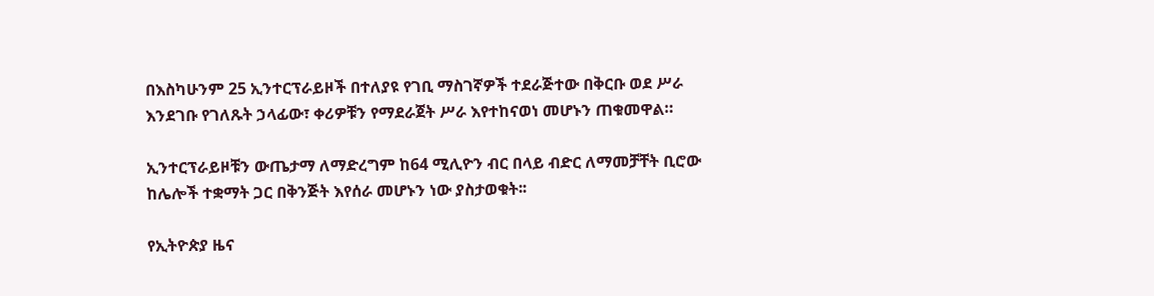በእስካሁንም 25 ኢንተርፕራይዞች በተለያዩ የገቢ ማስገኛዎች ተደራጅተው በቅርቡ ወደ ሥራ እንደገቡ የገለጹት ኃላፊው፣ ቀሪዎቹን የማደራጀት ሥራ እየተከናወነ መሆኑን ጠቁመዋል።

ኢንተርፕራይዞቹን ውጤታማ ለማድረግም ከ64 ሚሊዮን ብር በላይ ብድር ለማመቻቸት ቢሮው ከሌሎች ተቋማት ጋር በቅንጅት እየሰራ መሆኑን ነው ያስታወቁት፡፡

የኢትዮጵያ ዜና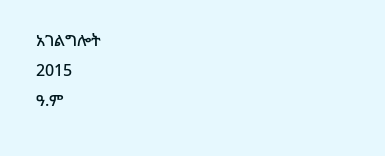አገልግሎት
2015
ዓ.ም